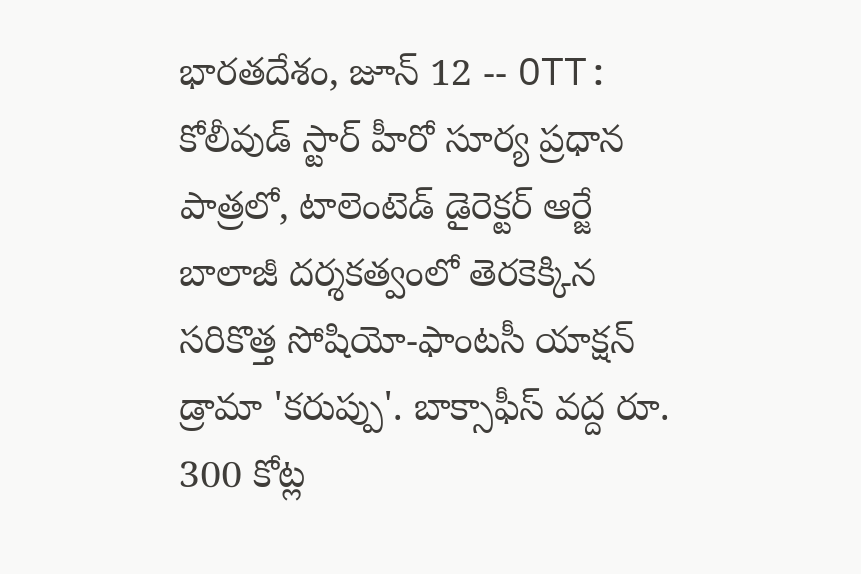భారతదేశం, జూన్ 12 -- OTT: కోలీవుడ్ స్టార్ హీరో సూర్య ప్రధాన పాత్రలో, టాలెంటెడ్ డైరెక్టర్ ఆర్జే బాలాజీ దర్శకత్వంలో తెరకెక్కిన సరికొత్త సోషియో-ఫాంటసీ యాక్షన్ డ్రామా 'కరుప్పు'. బాక్సాఫీస్ వద్ద రూ. 300 కోట్ల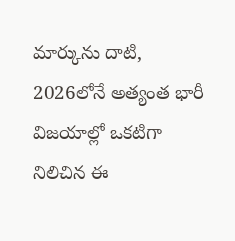మార్కును దాటి, 2026లోనే అత్యంత భారీ విజయాల్లో ఒకటిగా నిలిచిన ఈ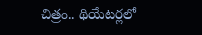చిత్రం.. థియేటర్లలో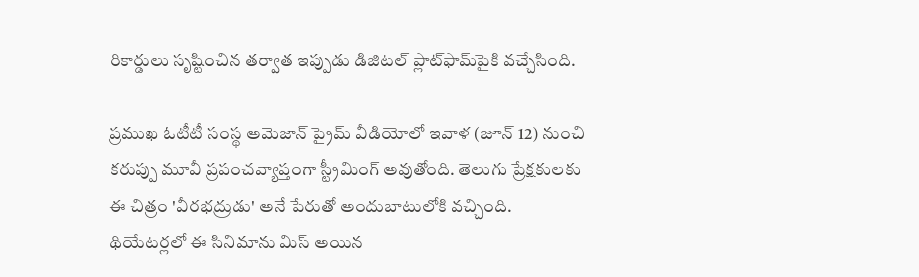రికార్డులు సృష్టించిన తర్వాత ఇప్పుడు డిజిటల్ ప్లాట్‌ఫామ్‌పైకి వచ్చేసింది.

ప్రముఖ ఓటీటీ సంస్థ అమెజాన్ ప్రైమ్ వీడియోలో ఇవాళ (జూన్ 12) నుంచి కరుప్పు మూవీ ప్రపంచవ్యాప్తంగా స్ట్రీమింగ్ అవుతోంది. తెలుగు ప్రేక్షకులకు ఈ చిత్రం 'వీరభద్రుడు' అనే పేరుతో అందుబాటులోకి వచ్చింది. థియేటర్లలో ఈ సినిమాను మిస్ అయిన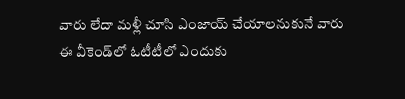వారు లేదా మళ్లీ చూసి ఎంజాయ్ చేయాలనుకునే వారు ఈ వీకెండ్‌లో ఓటీటీలో ఎందుకు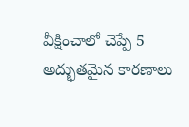వీక్షించాలో చెప్పే 5 అద్భుతమైన కారణాలు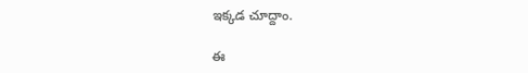ఇక్కడ చూద్దాం.

ఈ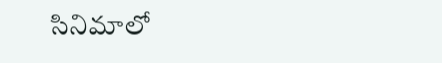సినిమాలో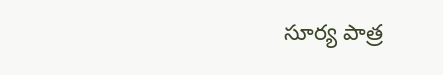సూర్య పాత్ర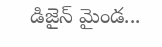డిజైన్ మైండ...